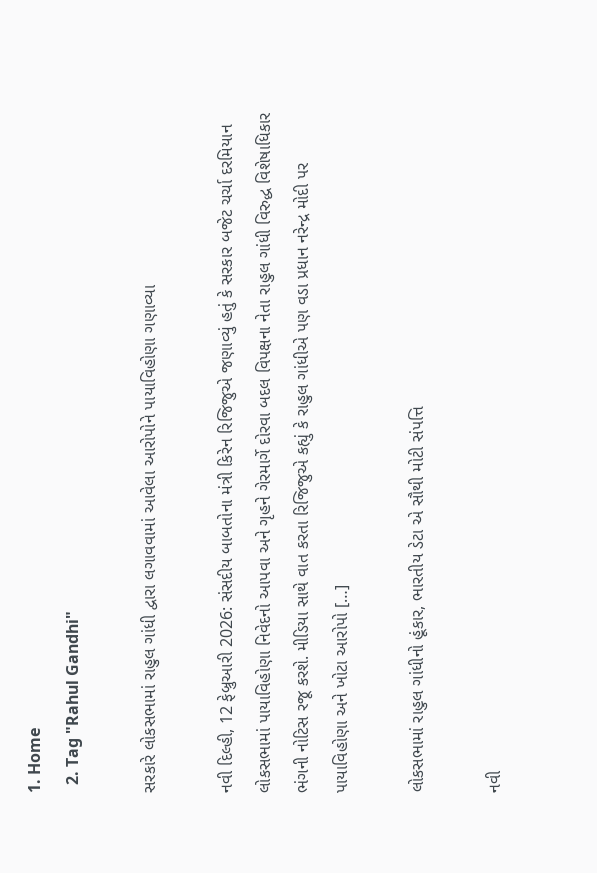1. Home
  2. Tag "Rahul Gandhi"

સરકારે લોકસભામાં રાહુલ ગાંધી દ્વારા લગાવવામાં આવેલા આરોપોને પાયાવિહોણા ગણાવ્યા

નવી દિલ્હી, 12 ફેબ્રુઆરી 2026: સંસદીય બાબતોના મંત્રી કિરેન રિજિજુએ જણાવ્યું હતું કે સરકાર બજેટ ચર્ચા દરમિયાન લોકસભામાં પાયાવિહોણા નિવેદનો આપવા અને ગૃહને ગેરમાર્ગે દોરવા બદલ વિપક્ષના નેતા રાહુલ ગાંધી વિરુદ્ધ વિશેષાધિકાર ભંગની નોટિસ રજૂ કરશે. મીડિયા સાથે વાત કરતા રિજિજુએ કહ્યું કે રાહુલ ગાંધીએ પણ વડા પ્રધાન નરેન્દ્ર મોદી પર પાયાવિહોણા અને ખોટા આરોપો […]

લોકસભામાં રાહુલ ગાંધીનો હૂંકાર, ભારતીય ડેટા એ સૌથી મોટી સંપત્તિ

નવી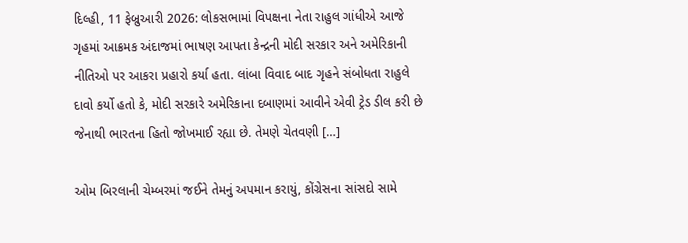દિલ્હી, 11 ફેબ્રુઆરી 2026: લોકસભામાં વિપક્ષના નેતા રાહુલ ગાંધીએ આજે ગૃહમાં આક્રમક અંદાજમાં ભાષણ આપતા કેન્દ્રની મોદી સરકાર અને અમેરિકાની નીતિઓ પર આકરા પ્રહારો કર્યા હતા. લાંબા વિવાદ બાદ ગૃહને સંબોધતા રાહુલે દાવો કર્યો હતો કે, મોદી સરકારે અમેરિકાના દબાણમાં આવીને એવી ટ્રેડ ડીલ કરી છે જેનાથી ભારતના હિતો જોખમાઈ રહ્યા છે. તેમણે ચેતવણી […]

ઓમ બિરલાની ચેમ્બરમાં જઈને તેમનું અપમાન કરાયું, કોંગ્રેસના સાંસદો સામે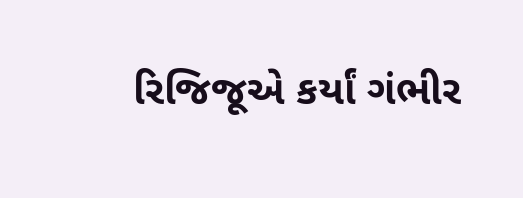રિજિજૂએ કર્યાં ગંભીર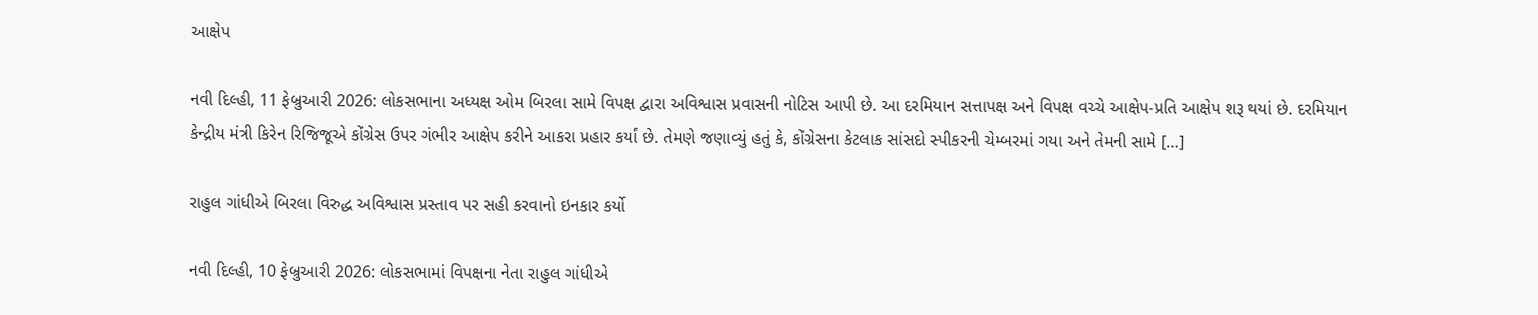આક્ષેપ

નવી દિલ્હી, 11 ફેબ્રુઆરી 2026: લોકસભાના અધ્યક્ષ ઓમ બિરલા સામે વિપક્ષ દ્વારા અવિશ્વાસ પ્રવાસની નોટિસ આપી છે. આ દરમિયાન સત્તાપક્ષ અને વિપક્ષ વચ્ચે આક્ષેપ-પ્રતિ આક્ષેપ શરૂ થયાં છે. દરમિયાન કેન્દ્રીય મંત્રી કિરેન રિજિજૂએ કોંગ્રેસ ઉપર ગંભીર આક્ષેપ કરીને આકરા પ્રહાર કર્યાં છે. તેમણે જણાવ્યું હતું કે, કોંગ્રેસના કેટલાક સાંસદો સ્પીકરની ચેમ્બરમાં ગયા અને તેમની સામે […]

રાહુલ ગાંધીએ બિરલા વિરુદ્ધ અવિશ્વાસ પ્રસ્તાવ પર સહી કરવાનો ઇનકાર કર્યો

નવી દિલ્હી, 10 ફેબ્રુઆરી 2026: લોકસભામાં વિપક્ષના નેતા રાહુલ ગાંધીએ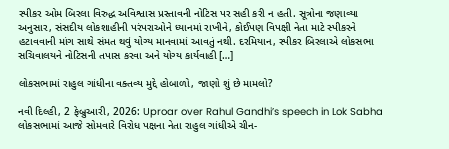સ્પીકર ઓમ બિરલા વિરુદ્ધ અવિશ્વાસ પ્રસ્તાવની નોટિસ પર સહી કરી ન હતી. સૂત્રોના જણાવ્યા અનુસાર, સંસદીય લોકશાહીની પરંપરાઓને ધ્યાનમાં રાખીને, કોઈપણ વિપક્ષી નેતા માટે સ્પીકરને હટાવવાની માંગ સાથે સંમત થવું યોગ્ય માનવામાં આવતું નથી. દરમિયાન, સ્પીકર બિરલાએ લોકસભા સચિવાલયને નોટિસની તપાસ કરવા અને યોગ્ય કાર્યવાહી […]

લોકસભામાં રાહુલ ગાંધીના વક્તવ્ય મુદ્દે હોબાળો, જાણો શું છે મામલો?

નવી દિલ્હી, 2 ફેબ્રુઆરી, 2026: Uproar over Rahul Gandhi’s speech in Lok Sabha લોકસભામાં આજે સોમવારે વિરોધ પક્ષના નેતા રાહુલ ગાંધીએ ચીન-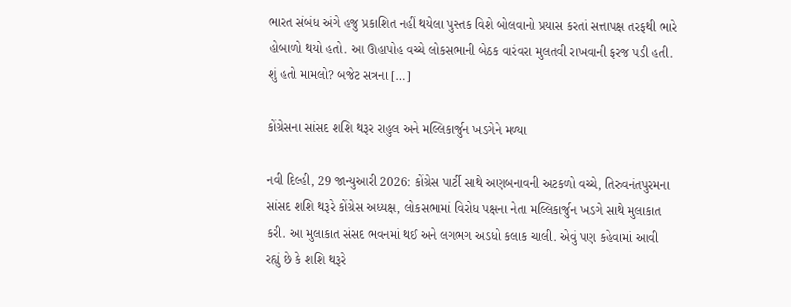ભારત સંબંધ અંગે હજુ પ્રકાશિત નહીં થયેલા પુસ્તક વિશે બોલવાનો પ્રયાસ કરતાં સત્તાપક્ષ તરફથી ભારે હોબાળો થયો હતો. આ ઊહાપોહ વચ્ચે લોકસભાની બેઠક વારંવરા મુલતવી રાખવાની ફરજ પડી હતી. શું હતો મામલો? બજેટ સત્રના […]

કોંગ્રેસના સાંસદ શશિ થરૂર રાહુલ અને મલ્લિકાર્જુન ખડગેને મળ્યા

નવી દિલ્હી, 29 જાન્યુઆરી 2026: કોંગ્રેસ પાર્ટી સાથે અણબનાવની અટકળો વચ્ચે, તિરુવનંતપુરમના સાંસદ શશિ થરૂરે કોંગ્રેસ અધ્યક્ષ, લોકસભામાં વિરોધ પક્ષના નેતા મલ્લિકાર્જુન ખડગે સાથે મુલાકાત કરી. આ મુલાકાત સંસદ ભવનમાં થઈ અને લગભગ અડધો કલાક ચાલી. એવું પણ કહેવામાં આવી રહ્યું છે કે શશિ થરૂરે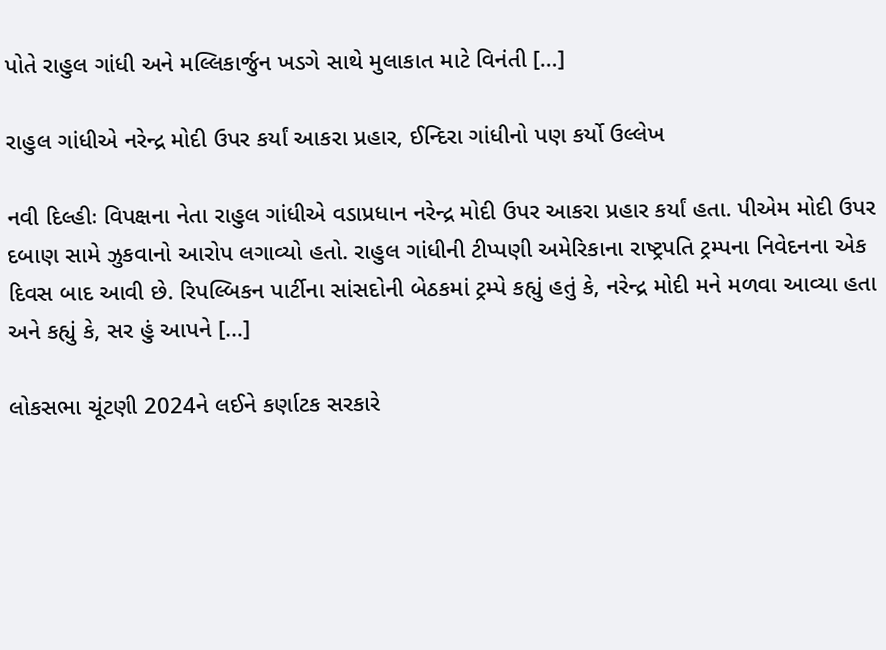પોતે રાહુલ ગાંધી અને મલ્લિકાર્જુન ખડગે સાથે મુલાકાત માટે વિનંતી […]

રાહુલ ગાંધીએ નરેન્દ્ર મોદી ઉપર કર્યાં આકરા પ્રહાર, ઈન્દિરા ગાંધીનો પણ કર્યો ઉલ્લેખ

નવી દિલ્હીઃ વિપક્ષના નેતા રાહુલ ગાંધીએ વડાપ્રધાન નરેન્દ્ર મોદી ઉપર આકરા પ્રહાર કર્યાં હતા. પીએમ મોદી ઉપર દબાણ સામે ઝુકવાનો આરોપ લગાવ્યો હતો. રાહુલ ગાંધીની ટીપ્પણી અમેરિકાના રાષ્ટ્રપતિ ટ્રમ્પના નિવેદનના એક દિવસ બાદ આવી છે. રિપલ્બિકન પાર્ટીના સાંસદોની બેઠકમાં ટ્રમ્પે કહ્યું હતું કે, નરેન્દ્ર મોદી મને મળવા આવ્યા હતા અને કહ્યું કે, સર હું આપને […]

લોકસભા ચૂંટણી 2024ને લઈને કર્ણાટક સરકારે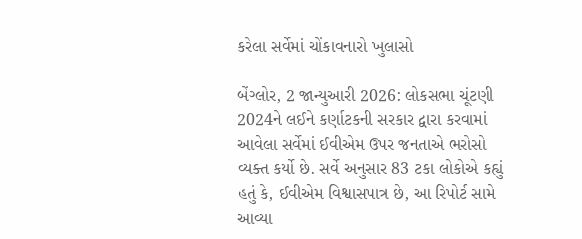કરેલા સર્વેમાં ચોંકાવનારો ખુલાસો

બેંગ્લોર, 2 જાન્યુઆરી 2026: લોકસભા ચૂંટણી 2024ને લઈને કર્ણાટકની સરકાર દ્વારા કરવામાં આવેલા સર્વેમાં ઈવીએમ ઉપર જનતાએ ભરોસો વ્યક્ત કર્યો છે. સર્વે અનુસાર 83 ટકા લોકોએ કહ્યું હતું કે, ઈવીએમ વિશ્વાસપાત્ર છે, આ રિપોર્ટ સામે આવ્યા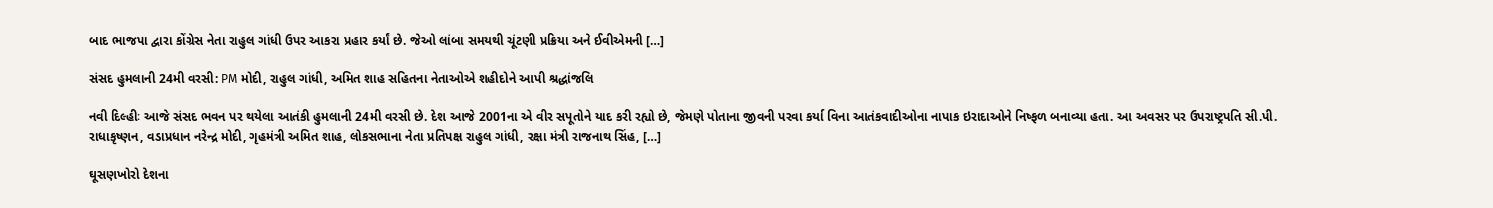બાદ ભાજપા દ્વારા કોંગ્રેસ નેતા રાહુલ ગાંધી ઉપર આકરા પ્રહાર કર્યાં છે. જેઓ લાંબા સમયથી ચૂંટણી પ્રક્રિયા અને ઈવીએમની […]

સંસદ હુમલાની 24મી વરસી: PM મોદી, રાહુલ ગાંધી, અમિત શાહ સહિતના નેતાઓએ શહીદોને આપી શ્રદ્ધાંજલિ

નવી દિલ્હીઃ આજે સંસદ ભવન પર થયેલા આતંકી હુમલાની 24મી વરસી છે. દેશ આજે 2001ના એ વીર સપૂતોને યાદ કરી રહ્યો છે, જેમણે પોતાના જીવની પરવા કર્યા વિના આતંકવાદીઓના નાપાક ઇરાદાઓને નિષ્ફળ બનાવ્યા હતા. આ અવસર પર ઉપરાષ્ટ્રપતિ સી.પી. રાધાકૃષ્ણન, વડાપ્રધાન નરેન્દ્ર મોદી, ગૃહમંત્રી અમિત શાહ, લોકસભાના નેતા પ્રતિપક્ષ રાહુલ ગાંધી, રક્ષા મંત્રી રાજનાથ સિંહ, […]

ઘૂસણખોરો દેશના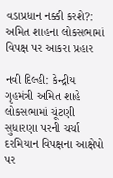વડાપ્રધાન નક્કી કરશે?: અમિત શાહના લોકસભામાં વિપક્ષ પર આકરા પ્રહાર

નવી દિલ્હી: કેન્દ્રીય ગૃહમંત્રી અમિત શાહે લોકસભામાં ચૂંટણી સુધારણા પરની ચર્ચા દરમિયાન વિપક્ષના આક્ષેપો પર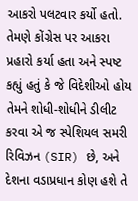આકરો પલટવાર કર્યો હતો. તેમણે કોંગ્રેસ પર આકરા પ્રહારો કર્યા હતા અને સ્પષ્ટ કહ્યું હતું કે જે વિદેશીઓ હોય તેમને શોધી-શોધીને ડીલીટ કરવા એ જ સ્પેશિયલ સમરી રિવિઝન (SIR) છે, અને દેશના વડાપ્રધાન કોણ હશે તે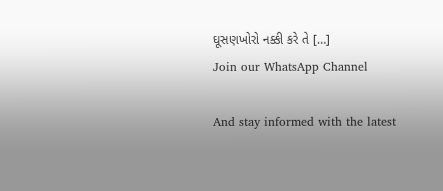ઘૂસણખોરો નક્કી કરે તે […]
Join our WhatsApp Channel

And stay informed with the latest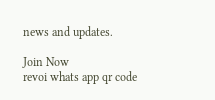news and updates.

Join Now
revoi whats app qr code